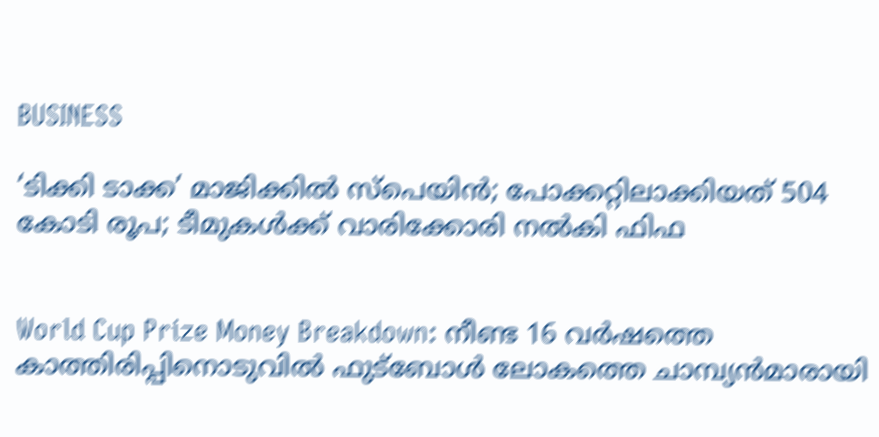BUSINESS

‘ടിക്കി ടാക്ക’ മാജിക്കില്‍ സ്‌പെയിന്‍; പോക്കറ്റിലാക്കിയത് 504 കോടി രൂപ; ടീമുകള്‍ക്ക് വാരിക്കോരി നല്‍കി ഫിഫ


World Cup Prize Money Breakdown: നീണ്ട 16 വര്‍ഷത്തെ കാത്തിരിപ്പിനൊടുവില്‍ ഫുട്‌ബോള്‍ ലോകത്തെ ചാമ്പ്യന്‍മാരായി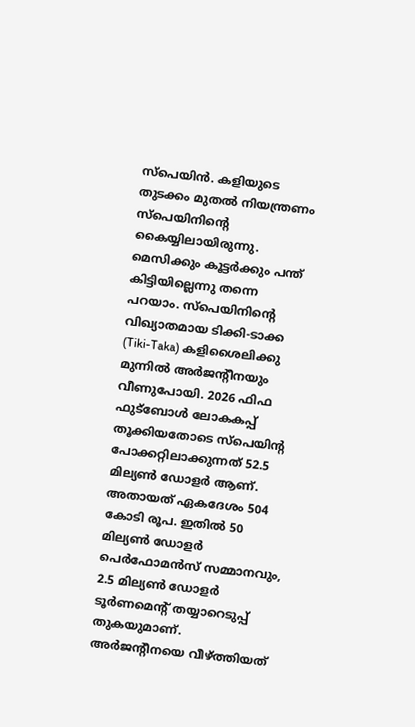സ്‌പെയിന്‍. കളിയുടെ തുടക്കം മുതല്‍ നിയന്ത്രണം സ്‌പെയിനിന്റെ കൈയ്യിലായിരുന്നു. മെസിക്കും കൂട്ടര്‍ക്കും പന്ത് കിട്ടിയില്ലെന്നു തന്നെ പറയാം. സ്‌പെയിനിന്റെ വിഖ്യാതമായ ടിക്കി-ടാക്ക (Tiki-Taka) കളിശൈലിക്കു മുന്നില്‍ അര്‍ജന്റീനയും വീണുപോയി. 2026 ഫിഫ ഫുട്‌ബോള്‍ ലോകകപ്പ് തൂക്കിയതോടെ സ്‌പെയിന്റ പോക്കറ്റിലാക്കുന്നത് 52.5 മില്യണ്‍ ഡോളര്‍ ആണ്. അതായത് ഏകദേശം 504 കോടി രൂപ. ഇതില്‍ 50 മില്യണ്‍ ഡോളര്‍ പെര്‍ഫോമന്‍സ് സമ്മാനവും, 2.5 മില്യണ്‍ ഡോളര്‍ ടൂര്‍ണമെന്റ് തയ്യാറെടുപ്പ് തുകയുമാണ്. അര്‍ജന്റീനയെ വീഴ്ത്തിയത്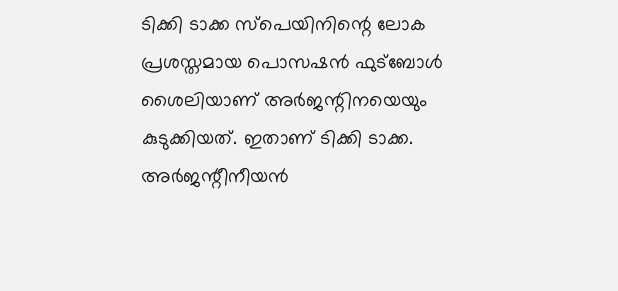ടിക്കി ടാക്ക സ്‌പെയിനിന്റെ ലോക പ്രശസ്തമായ പൊസഷന്‍ ഫുട്‌ബോള്‍ ശൈലിയാണ് അര്‍ജന്റിനയെയും കുടുക്കിയത്. ഇതാണ് ടിക്കി ടാക്ക. അര്‍ജന്റീനീയന്‍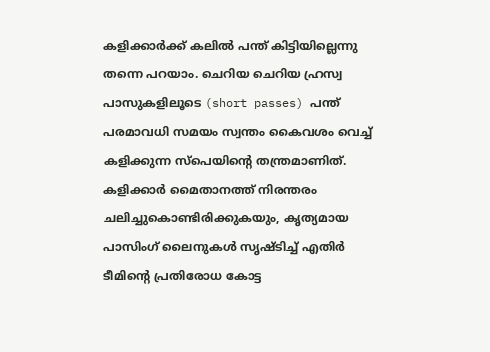കളിക്കാര്‍ക്ക് കലില്‍ പന്ത് കിട്ടിയില്ലെന്നു തന്നെ പറയാം. ചെറിയ ചെറിയ ഹ്രസ്വ പാസുകളിലൂടെ (short passes) പന്ത് പരമാവധി സമയം സ്വന്തം കൈവശം വെച്ച് കളിക്കുന്ന സ്‌പെയിന്റെ തന്ത്രമാണിത്. കളിക്കാര്‍ മൈതാനത്ത് നിരന്തരം ചലിച്ചുകൊണ്ടിരിക്കുകയും, കൃത്യമായ പാസിംഗ് ലൈനുകള്‍ സൃഷ്ടിച്ച് എതിര്‍ ടീമിന്റെ പ്രതിരോധ കോട്ട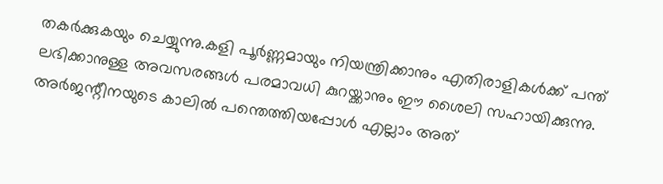തകര്‍ക്കുകയും ചെയ്യുന്നു.കളി പൂര്‍ണ്ണമായും നിയന്ത്രിക്കാനും എതിരാളികള്‍ക്ക് പന്ത് ലഭിക്കാനുള്ള അവസരങ്ങള്‍ പരമാവധി കുറയ്ക്കാനും ഈ ശൈലി സഹായിക്കുന്നു. അര്‍ജന്റീനയുടെ കാലില്‍ പന്തെത്തിയപ്പോള്‍ എല്ലാം അത്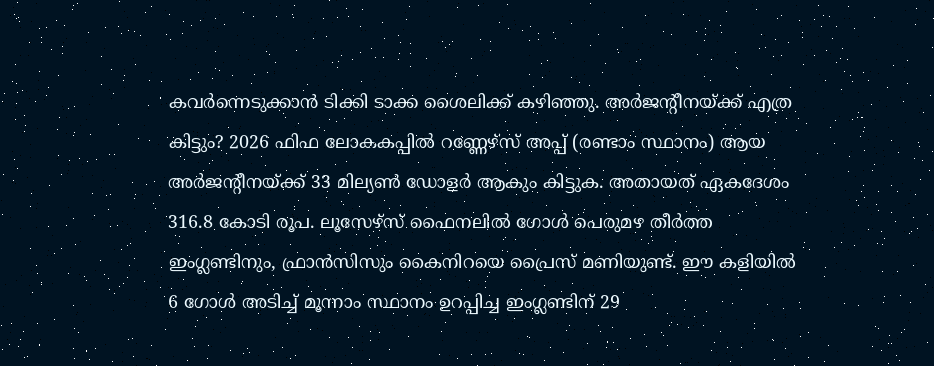കവര്‍ന്നെടുക്കാന്‍ ടിക്കി ടാക്ക ശൈലിക്ക് കഴിഞ്ഞു. അര്‍ജന്റീനയ്ക്ക് എത്ര കിട്ടും? 2026 ഫിഫ ലോകകപ്പില്‍ റണ്ണേഴ്‌സ് അപ്പ് (രണ്ടാം സ്ഥാനം) ആയ അര്‍ജന്റീനയ്ക്ക് 33 മില്യണ്‍ ഡോളര്‍ ആകും കിട്ടുക. അതായത് ഏകദേശം 316.8 കോടി രൂപ. ലൂസേഴ്‌സ് ഫൈനലില്‍ ഗോള്‍ പെരുമഴ തീര്‍ത്ത ഇംഗ്ലണ്ടിനും, ഫ്രാന്‍സിസും കൈനിറയെ പ്രൈസ് മണിയുണ്ട്. ഈ കളിയില്‍ 6 ഗോള്‍ അടിച്ച് മൂന്നാം സ്ഥാനം ഉറപ്പിച്ച ഇംഗ്ലണ്ടിന് 29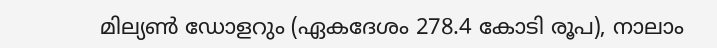മില്യണ്‍ ഡോളറും (ഏകദേശം 278.4 കോടി രൂപ), നാലാം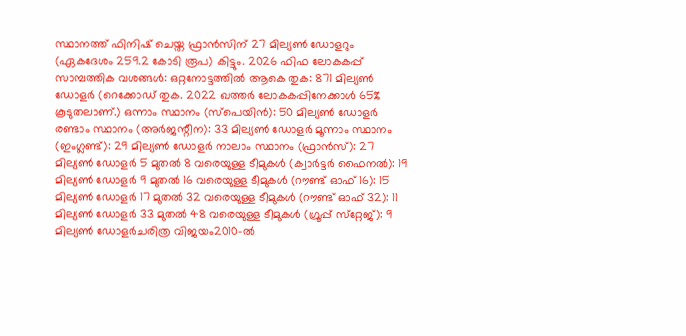സ്ഥാനത്ത് ഫിനിഷ് ചെയ്ത ഫ്രാന്‍സിന് 27 മില്യണ്‍ ഡോളറും (ഏകദേശം 259.2 കോടി രൂപ) കിട്ടും. 2026 ഫിഫ ലോകകപ്പ് സാമ്പത്തിക വശങ്ങള്‍: ഒറ്റനോട്ടത്തില്‍ ആകെ തുക: 871 മില്യണ്‍ ഡോളര്‍ (റെക്കോഡ് തുക. 2022 ഖത്തര്‍ ലോകകപ്പിനേക്കാള്‍ 65% കൂടുതലാണ്.) ഒന്നാം സ്ഥാനം (സ്‌പെയിന്‍): 50 മില്യണ്‍ ഡോളര്‍ രണ്ടാം സ്ഥാനം (അര്‍ജന്റീന): 33 മില്യണ്‍ ഡോളര്‍ മൂന്നാം സ്ഥാനം (ഇംഗ്ലണ്ട്): 29 മില്യണ്‍ ഡോളര്‍ നാലാം സ്ഥാനം (ഫ്രാന്‍സ്): 27 മില്യണ്‍ ഡോളര്‍ 5 മുതല്‍ 8 വരെയുള്ള ടീമുകള്‍ (ക്വാര്‍ട്ടര്‍ ഫൈനല്‍): 19 മില്യണ്‍ ഡോളര്‍ 9 മുതല്‍ 16 വരെയുള്ള ടീമുകള്‍ (റൗണ്ട് ഓഫ് 16): 15 മില്യണ്‍ ഡോളര്‍ 17 മുതല്‍ 32 വരെയുള്ള ടീമുകള്‍ (റൗണ്ട് ഓഫ് 32): 11 മില്യണ്‍ ഡോളര്‍ 33 മുതല്‍ 48 വരെയുള്ള ടീമുകള്‍ (ഗ്രൂപ്പ് സ്‌റ്റേജ്): 9 മില്യണ്‍ ഡോളര്‍ചരിത്ര വിജയം2010-ല്‍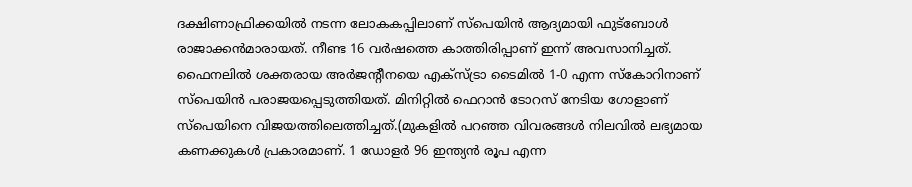ദക്ഷിണാഫ്രിക്കയില്‍ നടന്ന ലോകകപ്പിലാണ് സ്‌പെയിന്‍ ആദ്യമായി ഫുട്‌ബോള്‍ രാജാക്കന്‍മാരായത്. നീണ്ട 16 വര്‍ഷത്തെ കാത്തിരിപ്പാണ് ഇന്ന് അവസാനിച്ചത്. ഫൈനലില്‍ ശക്തരായ അര്‍ജന്റീനയെ എക്‌സ്ട്രാ ടൈമില്‍ 1-0 എന്ന സ്‌കോറിനാണ് സ്‌പെയിന്‍ പരാജയപ്പെടുത്തിയത്. മിനിറ്റില്‍ ഫെറാന്‍ ടോറസ് നേടിയ ഗോളാണ് സ്‌പെയിനെ വിജയത്തിലെത്തിച്ചത്.(മുകളില്‍ പറഞ്ഞ വിവരങ്ങള്‍ നിലവില്‍ ലഭ്യമായ കണക്കുകള്‍ പ്രകാരമാണ്. 1 ഡോളര്‍ 96 ഇന്ത്യന്‍ രൂപ എന്ന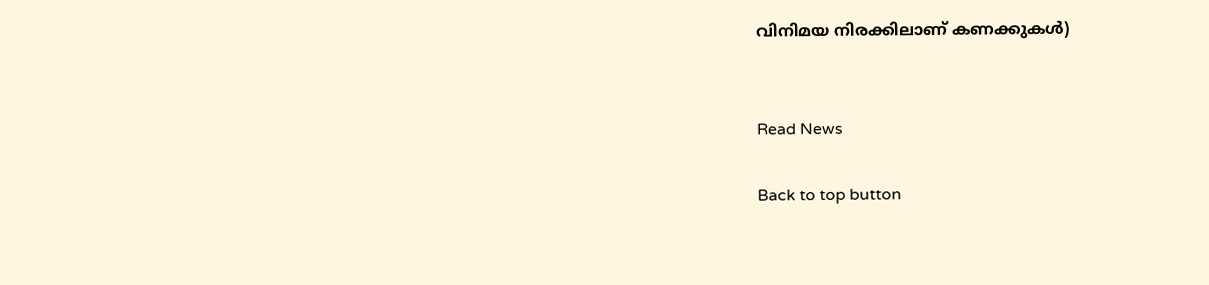വിനിമയ നിരക്കിലാണ് കണക്കുകള്‍)


Read News

Back to top button